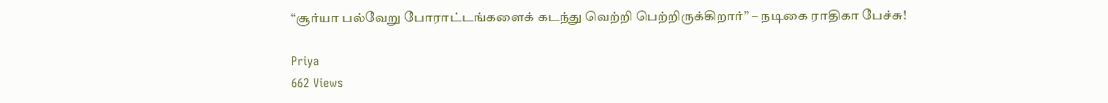“சூர்யா பல்வேறு போராட்டங்களைக் கடந்து வெற்றி பெற்றிருக்கிறார்” – நடிகை ராதிகா பேச்சு!

Priya
662 Views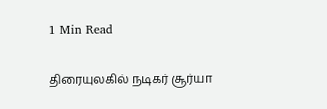1 Min Read

திரையுலகில் நடிகர் சூர்யா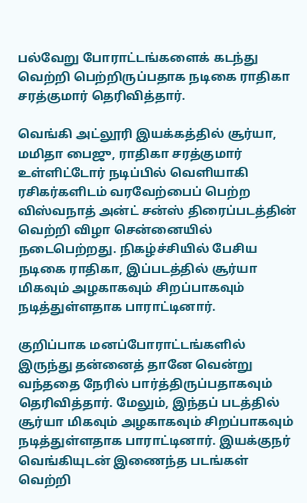பல்வேறு போராட்டங்களைக் கடந்து வெற்றி பெற்றிருப்பதாக நடிகை ராதிகா சரத்குமார் தெரிவித்தார்.

வெங்கி அட்லூரி இயக்கத்தில் சூர்யா, மமிதா பைஜு, ராதிகா சரத்குமார் உள்ளிட்டோர் நடிப்பில் வெளியாகி ரசிகர்களிடம் வரவேற்பைப் பெற்ற விஸ்வநாத் அன்ட் சன்ஸ் திரைப்படத்தின் வெற்றி விழா சென்னையில் நடைபெற்றது. நிகழ்ச்சியில் பேசிய நடிகை ராதிகா, இப்படத்தில் சூர்யா மிகவும் அழகாகவும் சிறப்பாகவும் நடித்துள்ளதாக பாராட்டினார்.

குறிப்பாக மனப்போராட்டங்களில் இருந்து தன்னைத் தானே வென்று வந்ததை நேரில் பார்த்திருப்பதாகவும் தெரிவித்தார். மேலும், இந்தப் படத்தில் சூர்யா மிகவும் அழகாகவும் சிறப்பாகவும் நடித்துள்ளதாக பாராட்டினார். இயக்குநர் வெங்கியுடன் இணைந்த படங்கள் வெற்றி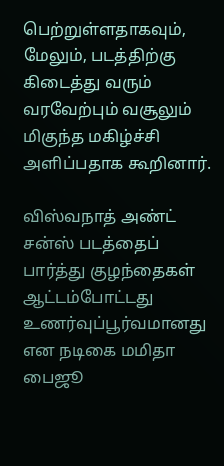பெற்றுள்ளதாகவும், மேலும், படத்திற்கு கிடைத்து வரும் வரவேற்பும் வசூலும் மிகுந்த மகிழ்ச்சி அளிப்பதாக கூறினார்.

விஸ்வநாத் அண்ட் சன்ஸ் படத்தைப் பார்த்து குழந்தைகள் ஆட்டம்போட்டது உணர்வுப்பூர்வமானது என நடிகை மமிதா பைஜூ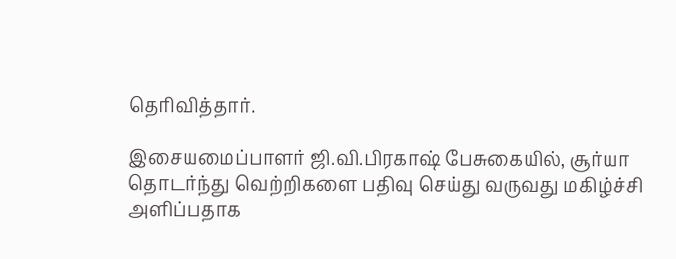தெரிவித்தார்.

இசையமைப்பாளர் ஜி.வி.பிரகாஷ் பேசுகையில், சூர்யா தொடர்ந்து வெற்றிகளை பதிவு செய்து வருவது மகிழ்ச்சி அளிப்பதாக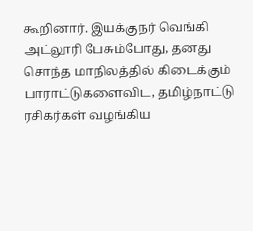கூறினார். இயக்குநர் வெங்கி அட்லூரி பேசும்போது, தனது சொந்த மாநிலத்தில் கிடைக்கும் பாராட்டுகளைவிட, தமிழ்நாட்டு ரசிகர்கள் வழங்கிய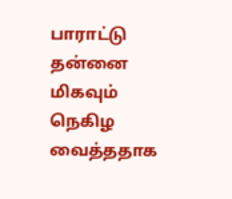பாராட்டு தன்னை மிகவும் நெகிழ வைத்ததாக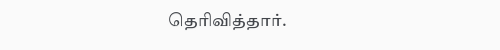தெரிவித்தார்.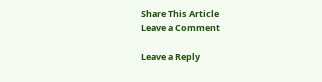Share This Article
Leave a Comment

Leave a Reply